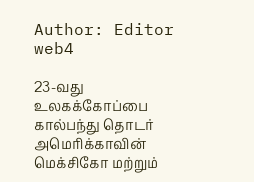Author: Editor web4

23-வது உலகக்கோப்பை கால்பந்து தொடர் அமெரிக்காவின் மெக்சிகோ மற்றும்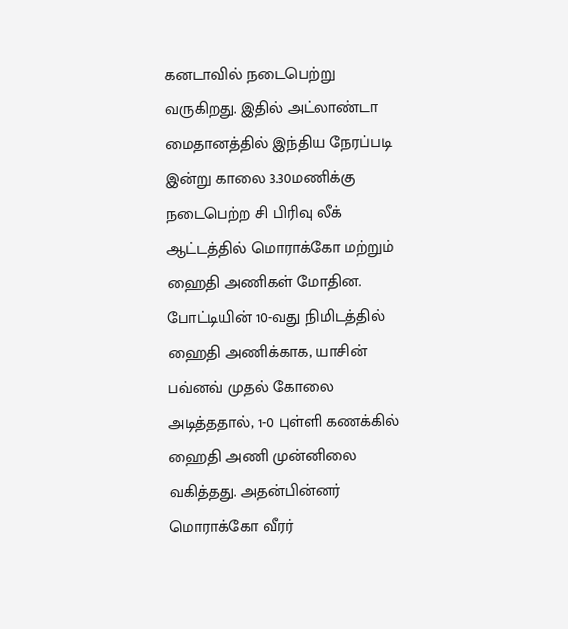கனடாவில் நடைபெற்று வருகிறது. இதில் அட்லாண்டா மைதானத்தில் இந்திய நேரப்படி இன்று காலை 3.30மணிக்கு நடைபெற்ற சி பிரிவு லீக் ஆட்டத்தில் மொராக்கோ மற்றும் ஹைதி அணிகள் மோதின. போட்டியின் 10-வது நிமிடத்தில் ஹைதி அணிக்காக, யாசின் பவ்னவ் முதல் கோலை அடித்ததால், 1-0 புள்ளி கணக்கில் ஹைதி அணி முன்னிலை வகித்தது. அதன்பின்னர் மொராக்கோ வீரர்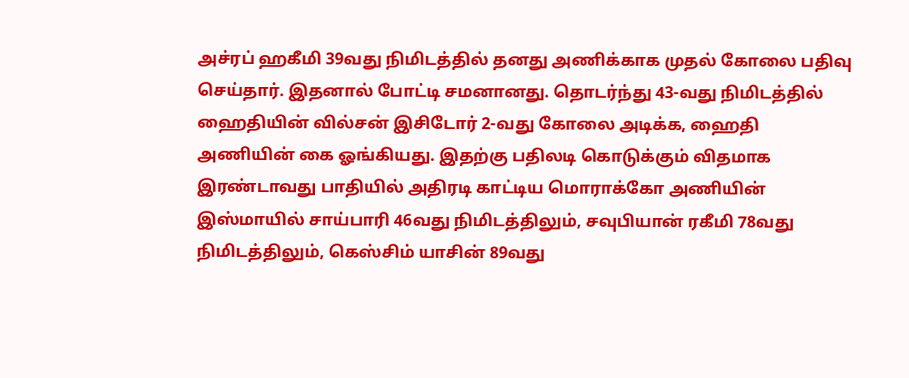அச்ரப் ஹகீமி 39வது நிமிடத்தில் தனது அணிக்காக முதல் கோலை பதிவு செய்தார். இதனால் போட்டி சமனானது. தொடர்ந்து 43-வது நிமிடத்தில் ஹைதியின் வில்சன் இசிடோர் 2-வது கோலை அடிக்க, ஹைதி அணியின் கை ஓங்கியது. இதற்கு பதிலடி கொடுக்கும் விதமாக இரண்டாவது பாதியில் அதிரடி காட்டிய மொராக்கோ அணியின் இஸ்மாயில் சாய்பாரி 46வது நிமிடத்திலும், சவுபியான் ரகீமி 78வது நிமிடத்திலும், கெஸ்சிம் யாசின் 89வது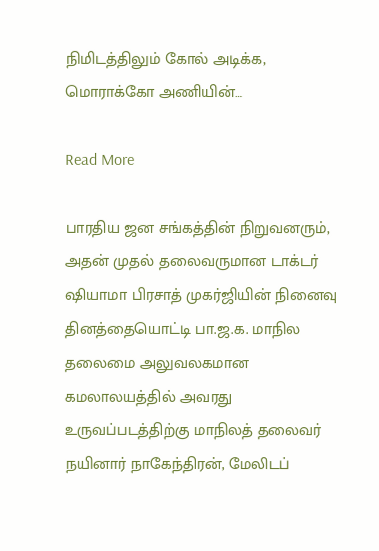நிமிடத்திலும் கோல் அடிக்க, மொராக்கோ அணியின்…

Read More

பாரதிய ஜன சங்கத்தின் நிறுவனரும், அதன் முதல் தலைவருமான டாக்டர் ஷியாமா பிரசாத் முகர்ஜியின் நினைவு தினத்தையொட்டி பா.ஜ‌.க. மாநில தலைமை அலுவலகமான கமலாலயத்தில் அவரது உருவப்படத்திற்கு மாநிலத் தலைவர் நயினார் நாகேந்திரன், மேலிடப்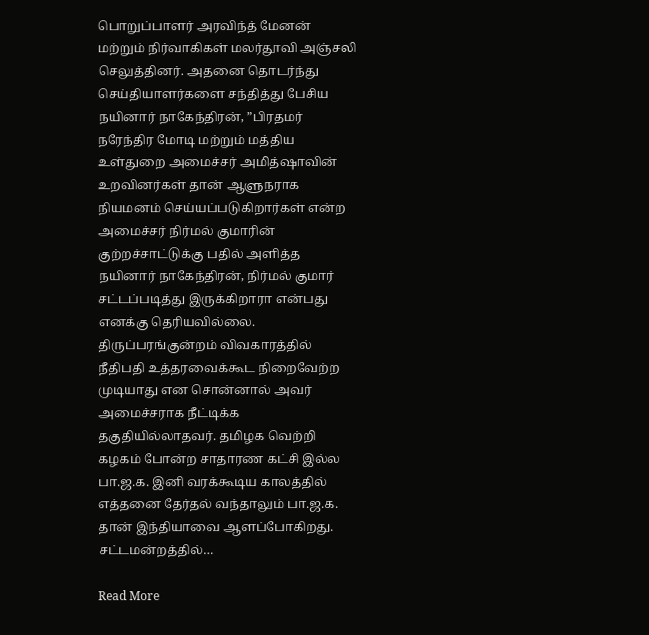பொறுப்பாளர் அரவிந்த் மேனன் மற்றும் நிர்வாகிகள் மலர்தூவி அஞ்சலி செலுத்தினர். அதனை தொடர்ந்து செய்தியாளர்களை சந்தித்து பேசிய நயினார் நாகேந்திரன், ”பிரதமர் நரேந்திர மோடி மற்றும் மத்திய உள்துறை அமைச்சர் அமித்ஷாவின் உறவினர்கள் தான் ஆளுநராக நியமனம் செய்யப்படுகிறார்கள் என்ற அமைச்சர் நிர்மல் குமாரின் குற்றச்சாட்டுக்கு பதில் அளித்த நயினார் நாகேந்திரன், நிர்மல் குமார் சட்டப்படித்து இருக்கிறாரா என்பது எனக்கு தெரியவில்லை. திருப்பரங்குன்றம் விவகாரத்தில் நீதிபதி உத்தரவைக்கூட நிறைவேற்ற முடியாது என சொன்னால் அவர் அமைச்சராக நீட்டிக்க தகுதியில்லாதவர். தமிழக வெற்றி கழகம் போன்ற சாதாரண கட்சி இல்ல பா.ஜ.க. இனி வரக்கூடிய காலத்தில் எத்தனை தேர்தல் வந்தாலும் பா.ஜ.க. தான் இந்தியாவை ஆளப்போகிறது. சட்டமன்றத்தில்…

Read More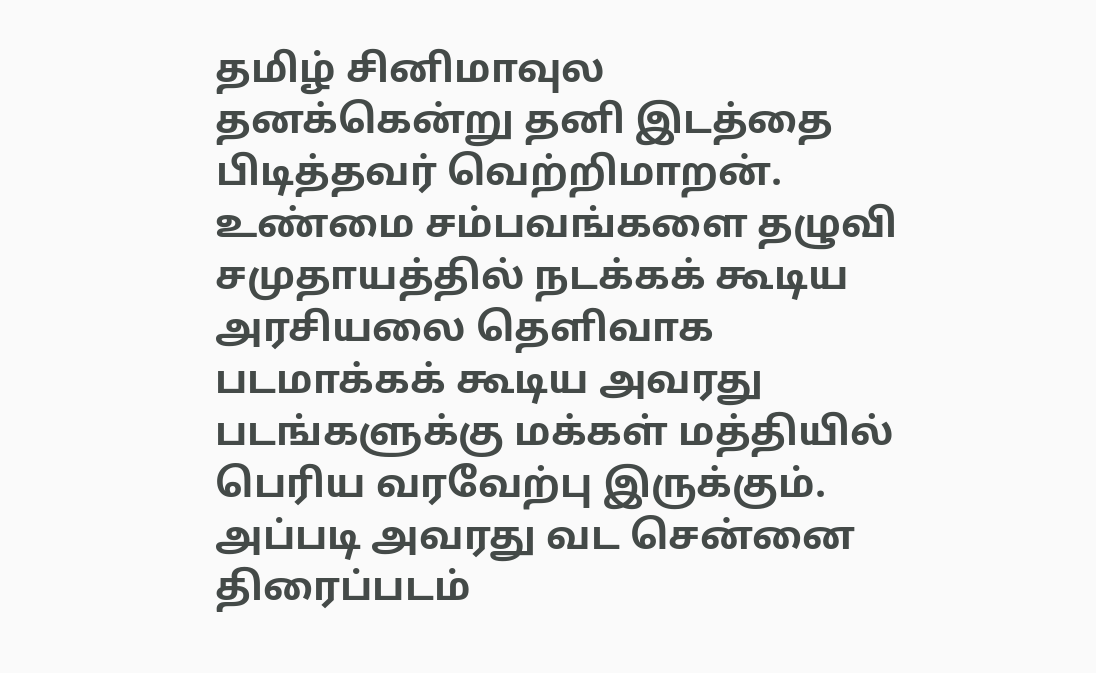தமிழ் சினிமாவுல தனக்கென்று தனி இடத்தை பிடித்தவர் வெற்றிமாறன். உண்மை சம்பவங்களை தழுவி சமுதாயத்தில் நடக்கக் கூடிய அரசியலை தெளிவாக படமாக்கக் கூடிய அவரது படங்களுக்கு மக்கள் மத்தியில் பெரிய வரவேற்பு இருக்கும். அப்படி அவரது வட சென்னை திரைப்படம்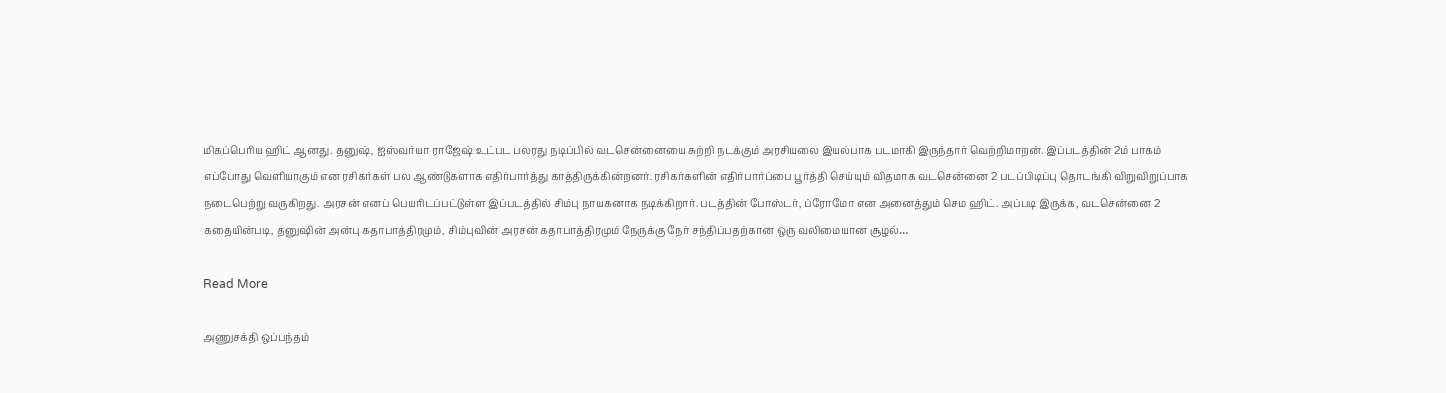மிகப்பெரிய ஹிட் ஆனது. தனுஷ், ஐஸ்வர்யா ராஜேஷ் உட்பட பலரது நடிப்பில் வடசென்னையை சுற்றி நடக்கும் அரசியலை இயல்பாக படமாகி இருந்தார் வெற்றிமாறன். இப்படத்தின் 2ம் பாகம் எப்போது வெளியாகும் என ரசிகர்கள் பல ஆண்டுகளாக எதிர்பார்த்து காத்திருக்கின்றனர். ரசிகர்களின் எதிர்பார்ப்பை பூர்த்தி செய்யும் விதமாக வடசென்னை 2 படப்பிடிப்பு தொடங்கி விறுவிறுப்பாக நடைபெற்று வருகிறது. அரசன் எனப் பெயரிடப்பட்டுள்ள இப்படத்தில் சிம்பு நாயகனாக நடிக்கிறார். படத்தின் போஸ்டர், ப்ரோமோ என அனைத்தும் செம ஹிட். அப்படி இருக்க, வடசென்னை 2 கதையின்படி, தனுஷின் அன்பு கதாபாத்திரமும், சிம்புவின் அரசன் கதாபாத்திரமும் நேருக்கு நேர் சந்திப்பதற்கான ஒரு வலிமையான சூழல்…

Read More

அணுசக்தி ஒப்பந்தம்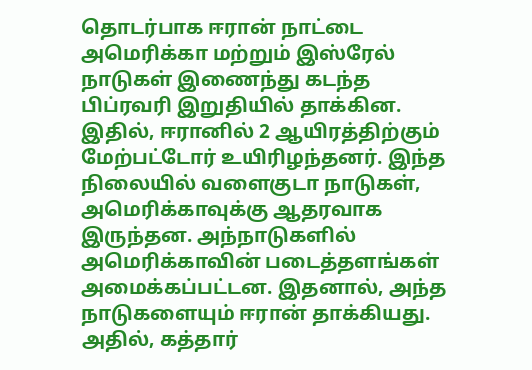தொடர்பாக ஈரான் நாட்டை அமெரிக்கா மற்றும் இஸ்ரேல் நாடுகள் இணைந்து கடந்த பிப்ரவரி இறுதியில் தாக்கின. இதில், ஈரானில் 2 ஆயிரத்திற்கும் மேற்பட்டோர் உயிரிழந்தனர். இந்த நிலையில் வளைகுடா நாடுகள், அமெரிக்காவுக்கு ஆதரவாக இருந்தன. அந்நாடுகளில் அமெரிக்காவின் படைத்தளங்கள் அமைக்கப்பட்டன. இதனால், அந்த நாடுகளையும் ஈரான் தாக்கியது. அதில், கத்தார்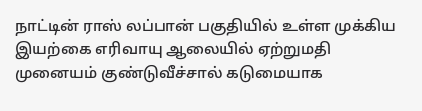நாட்டின் ராஸ் லப்பான் பகுதியில் உள்ள முக்கிய இயற்கை எரிவாயு ஆலையில் ஏற்றுமதி முனையம் குண்டுவீச்சால் கடுமையாக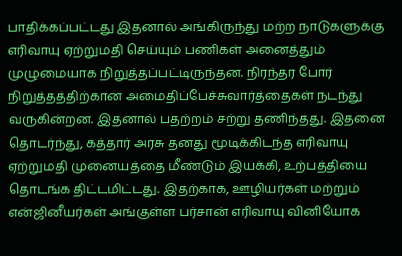பாதிக்கப்பட்டது இதனால் அங்கிருந்து மற்ற நாடுகளுக்கு எரிவாயு ஏற்றுமதி செய்யும் பணிகள் அனைத்தும் முழுமையாக நிறுத்தப்பட்டிருந்தன. நிரந்தர போர் நிறுத்தத்திற்கான அமைதிப்பேச்சுவார்த்தைகள் நடந்து வருகின்றன. இதனால் பதற்றம் சற்று தணிந்தது. இதனை தொடர்ந்து, கத்தார் அரசு தனது மூடிக்கிடந்த எரிவாயு ஏற்றுமதி முனையத்தை மீண்டும் இயக்கி, உற்பத்தியை தொடங்க திட்டமிட்டது. இதற்காக, ஊழியர்கள் மற்றும் என்ஜினீயர்கள் அங்குள்ள பர்சான் எரிவாயு வினியோக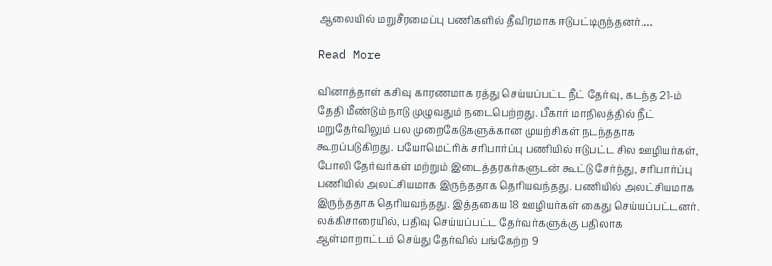ஆலையில் மறுசீரமைப்பு பணிகளில் தீவிரமாக ஈடுபட்டிருந்தனர்.…

Read More

வினாத்தாள் கசிவு காரணமாக ரத்து செய்யப்பட்ட நீட் தேர்வு, கடந்த 21-ம் தேதி மீண்டும் நாடு முழுவதும் நடைபெற்றது. பீகார் மாநிலத்தில் நீட் மறுதேர்விலும் பல முறைகேடுகளுக்கான முயற்சிகள் நடந்ததாக கூறப்படுகிறது. பயோமெட்ரிக் சரிபார்ப்பு பணியில் ஈடுபட்ட சில ஊழியர்கள், போலி தேர்வர்கள் மற்றும் இடைத்தரகர்களுடன் கூட்டு சேர்ந்து, சரிபார்ப்பு பணியில் அலட்சியமாக இருந்ததாக தெரியவந்தது. பணியில் அலட்சியமாக இருந்ததாக தெரியவந்தது. இத்தகைய 18 ஊழியர்கள் கைது செய்யப்பட்டனர். லக்கிசாரையில், பதிவு செய்யப்பட்ட தேர்வர்களுக்கு பதிலாக ஆள்மாறாட்டம் செய்து தேர்வில் பங்கேற்ற 9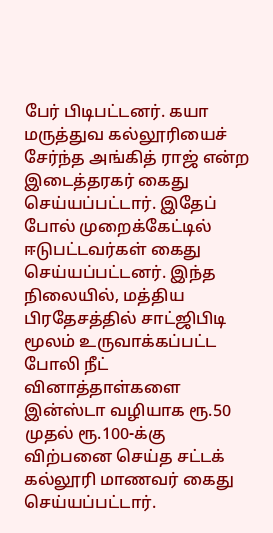பேர் பிடிபட்டனர். கயா மருத்துவ கல்லூரியைச் சேர்ந்த அங்கித் ராஜ் என்ற இடைத்தரகர் கைது செய்யப்பட்டார். இதேப் போல் முறைக்கேட்டில் ஈடுபட்டவர்கள் கைது செய்யப்பட்டனர். இந்த நிலையில், மத்திய பிரதேசத்தில் சாட்ஜிபிடி மூலம் உருவாக்கப்பட்ட போலி நீட் வினாத்தாள்களை இன்ஸ்டா வழியாக ரூ.50 முதல் ரூ.100-க்கு விற்பனை செய்த சட்டக் கல்லூரி மாணவர் கைது செய்யப்பட்டார்.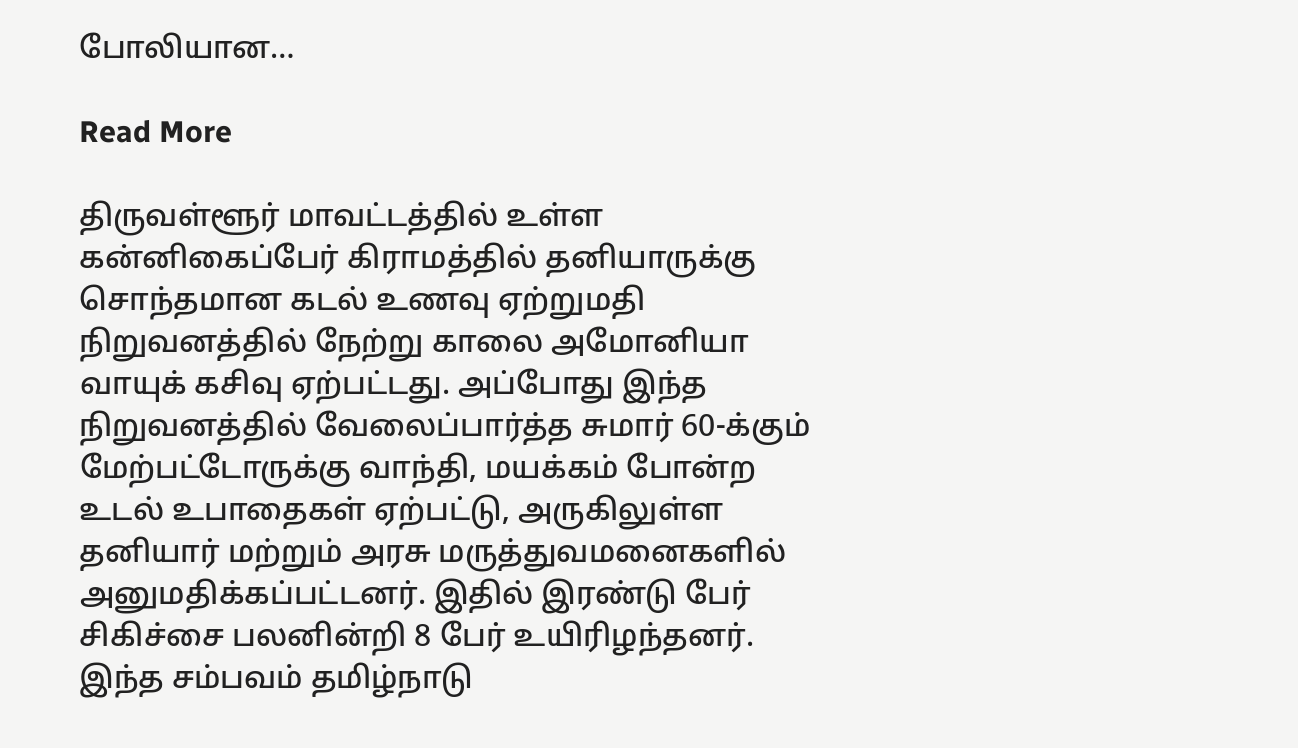போலியான…

Read More

திருவள்ளூர் மாவட்டத்தில் உள்ள கன்னிகைப்பேர் கிராமத்தில் தனியாருக்கு சொந்தமான கடல் உணவு ஏற்றுமதி நிறுவனத்தில் நேற்று காலை அமோனியா வாயுக் கசிவு ஏற்பட்டது. அப்போது இந்த நிறுவனத்தில் வேலைப்பார்த்த சுமார் 60-க்கும் மேற்பட்டோருக்கு வாந்தி, மயக்கம் போன்ற உடல் உபாதைகள் ஏற்பட்டு, அருகிலுள்ள தனியார் மற்றும் அரசு மருத்துவமனைகளில் அனுமதிக்கப்பட்டனர். இதில் இரண்டு பேர் சிகிச்சை பலனின்றி 8 பேர் உயிரிழந்தனர். இந்த சம்பவம் தமிழ்நாடு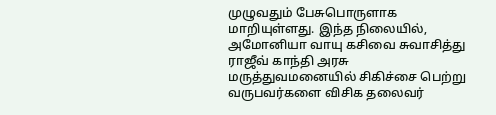முழுவதும் பேசுபொருளாக மாறியுள்ளது. இந்த நிலையில், அமோனியா வாயு கசிவை சுவாசித்து ராஜீவ் காந்தி அரசு மருத்துவமனையில் சிகிச்சை பெற்று வருபவர்களை விசிக தலைவர்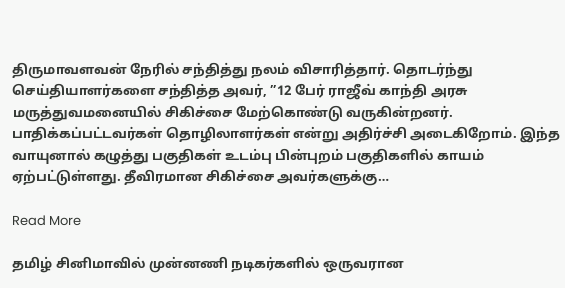திருமாவளவன் நேரில் சந்தித்து நலம் விசாரித்தார். தொடர்ந்து செய்தியாளர்களை சந்தித்த அவர், ”12 பேர் ராஜீவ் காந்தி அரசு மருத்துவமனையில் சிகிச்சை மேற்கொண்டு வருகின்றனர். பாதிக்கப்பட்டவர்கள் தொழிலாளர்கள் என்று அதிர்ச்சி அடைகிறோம். இந்த வாயுனால் கழுத்து பகுதிகள் உடம்பு பின்புறம் பகுதிகளில் காயம் ஏற்பட்டுள்ளது. தீவிரமான சிகிச்சை அவர்களுக்கு…

Read More

தமிழ் சினிமாவில் முன்னணி நடிகர்களில் ஒருவரான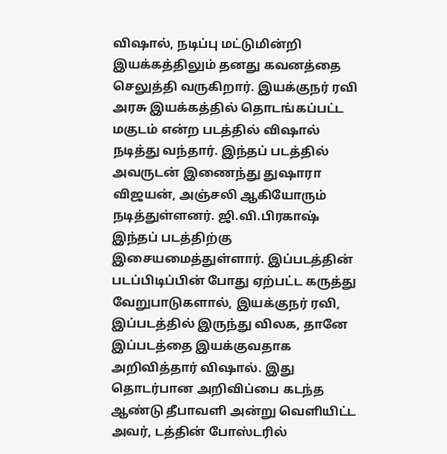விஷால், நடிப்பு மட்டுமின்றி இயக்கத்திலும் தனது கவனத்தை செலுத்தி வருகிறார். இயக்குநர் ரவி அரசு இயக்கத்தில் தொடங்கப்பட்ட மகுடம் என்ற படத்தில் விஷால் நடித்து வந்தார். இந்தப் படத்தில் அவருடன் இணைந்து துஷாரா விஜயன், அஞ்சலி ஆகியோரும் நடித்துள்ளனர். ஜி.வி.பிரகாஷ் இந்தப் படத்திற்கு இசையமைத்துள்ளார். இப்படத்தின் படப்பிடிப்பின் போது ஏற்பட்ட கருத்து வேறுபாடுகளால், இயக்குநர் ரவி, இப்படத்தில் இருந்து விலக, தானே இப்படத்தை இயக்குவதாக அறிவித்தார் விஷால். இது தொடர்பான அறிவிப்பை கடந்த ஆண்டு தீபாவளி அன்று வெளியிட்ட அவர், டத்தின் போஸ்டரில்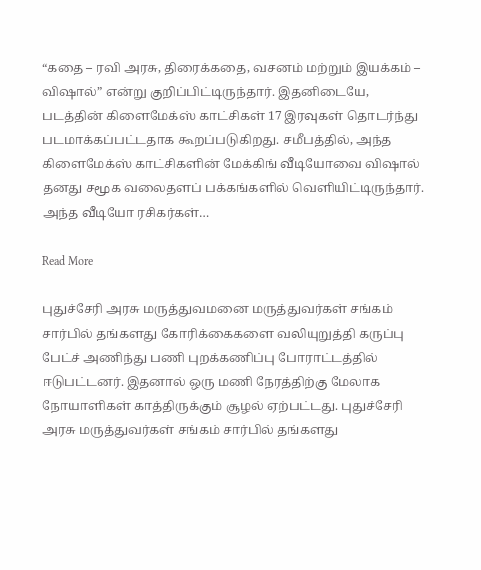“கதை – ரவி அரசு, திரைக்கதை, வசனம் மற்றும் இயக்கம் – விஷால்” என்று குறிப்பிட்டிருந்தார். இதனிடையே, படத்தின் கிளைமேக்ஸ் காட்சிகள் 17 இரவுகள் தொடர்ந்து படமாக்கப்பட்டதாக கூறப்படுகிறது. சமீபத்தில், அந்த கிளைமேக்ஸ் காட்சிகளின் மேக்கிங் வீடியோவை விஷால் தனது சமூக வலைதளப் பக்கங்களில் வெளியிட்டிருந்தார். அந்த வீடியோ ரசிகர்கள்…

Read More

புதுச்சேரி அரசு மருத்துவமனை மருத்துவர்கள் சங்கம் சார்பில் தங்களது கோரிக்கைகளை வலியுறுத்தி கருப்பு பேட்ச் அணிந்து பணி புறக்கணிப்பு போராட்டத்தில் ஈடுபட்டனர். இதனால் ஒரு மணி நேரத்திற்கு மேலாக நோயாளிகள் காத்திருக்கும் சூழல் ஏற்பட்டது. புதுச்சேரி அரசு மருத்துவர்கள் சங்கம் சார்பில் தங்களது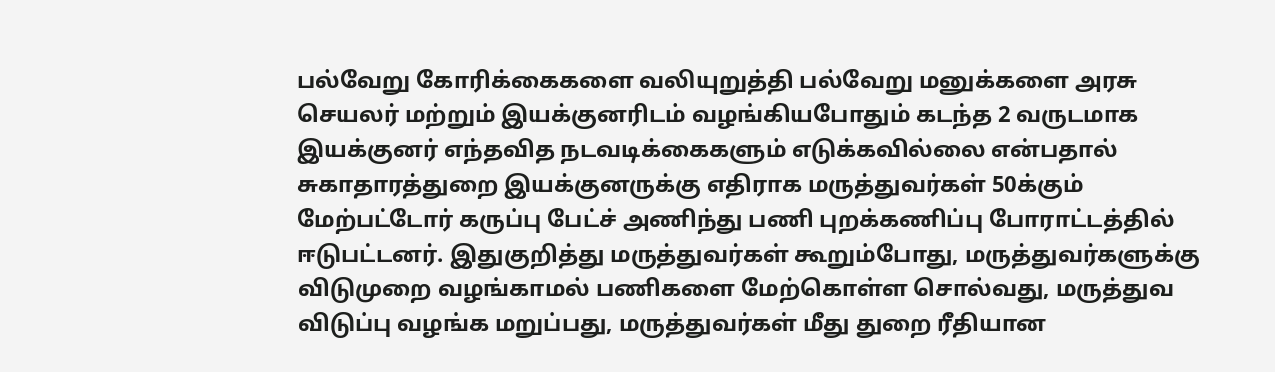பல்வேறு கோரிக்கைகளை வலியுறுத்தி பல்வேறு மனுக்களை அரசு செயலர் மற்றும் இயக்குனரிடம் வழங்கியபோதும் கடந்த 2 வருடமாக இயக்குனர் எந்தவித நடவடிக்கைகளும் எடுக்கவில்லை என்பதால் சுகாதாரத்துறை இயக்குனருக்கு எதிராக மருத்துவர்கள் 50க்கும் மேற்பட்டோர் கருப்பு பேட்ச் அணிந்து பணி புறக்கணிப்பு போராட்டத்தில் ஈடுபட்டனர். இதுகுறித்து மருத்துவர்கள் கூறும்போது, மருத்துவர்களுக்கு விடுமுறை வழங்காமல் பணிகளை மேற்கொள்ள சொல்வது, மருத்துவ விடுப்பு வழங்க மறுப்பது, மருத்துவர்கள் மீது துறை ரீதியான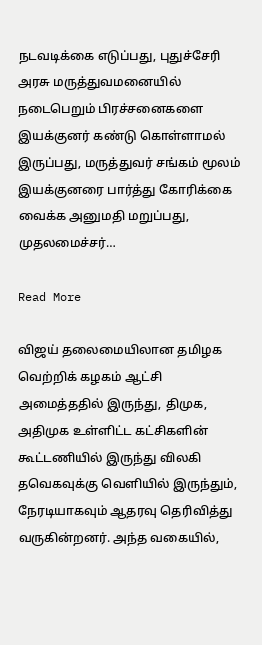நடவடிக்கை எடுப்பது, புதுச்சேரி அரசு மருத்துவமனையில் நடைபெறும் பிரச்சனைகளை இயக்குனர் கண்டு கொள்ளாமல் இருப்பது, மருத்துவர் சங்கம் மூலம் இயக்குனரை பார்த்து கோரிக்கை வைக்க அனுமதி மறுப்பது, முதலமைச்சர்…

Read More

விஜய் தலைமையிலான தமிழக வெற்றிக் கழகம் ஆட்சி அமைத்ததில் இருந்து, திமுக, அதிமுக உள்ளிட்ட கட்சிகளின் கூட்டணியில் இருந்து விலகி தவெகவுக்கு வெளியில் இருந்தும், நேரடியாகவும் ஆதரவு தெரிவித்து வருகின்றனர். அந்த வகையில்,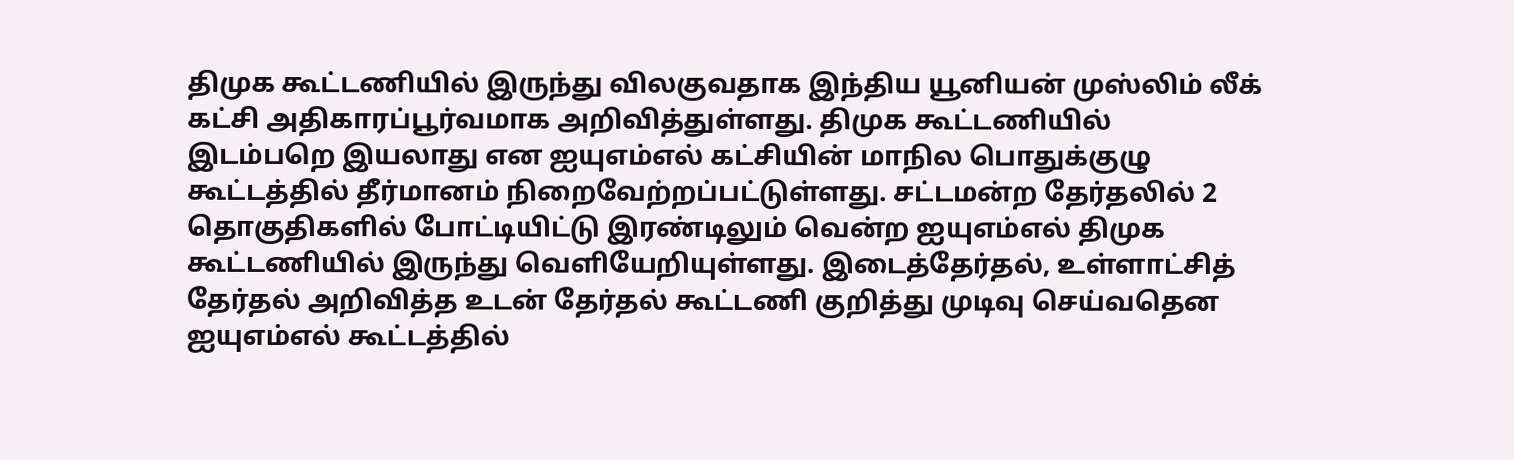திமுக கூட்டணியில் இருந்து விலகுவதாக இந்திய யூனியன் முஸ்லிம் லீக் கட்சி அதிகாரப்பூர்வமாக அறிவித்துள்ளது. திமுக கூட்டணியில் இடம்பறெ இயலாது என ஐயுஎம்எல் கட்சியின் மாநில பொதுக்குழு கூட்டத்தில் தீர்மானம் நிறைவேற்றப்பட்டுள்ளது. சட்டமன்ற தேர்தலில் 2 தொகுதிகளில் போட்டியிட்டு இரண்டிலும் வென்ற ஐயுஎம்எல் திமுக கூட்டணியில் இருந்து வெளியேறியுள்ளது. இடைத்தேர்தல், உள்ளாட்சித் தேர்தல் அறிவித்த உடன் தேர்தல் கூட்டணி குறித்து முடிவு செய்வதென ஐயுஎம்எல் கூட்டத்தில்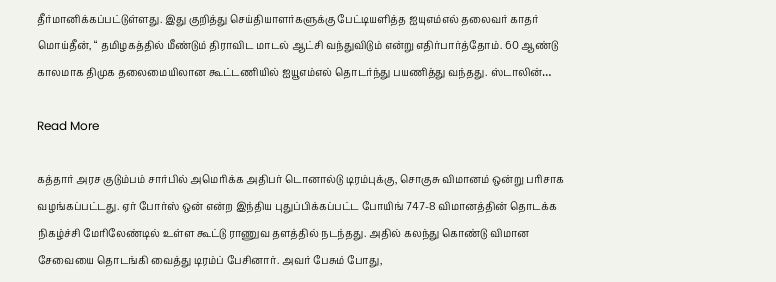தீர்மானிக்கப்பட்டுள்ளது. இது குறித்து செய்தியாளர்களுக்கு பேட்டியளித்த ஐயுஎம்எல் தலைவர் காதர் மொய்தீன், “ தமிழகத்தில் மீண்டும் திராவிட மாடல் ஆட்சி வந்துவிடும் என்று எதிர்பார்த்தோம். 60 ஆண்டு காலமாக திமுக தலைமையிலான கூட்டணியில் ஐயூஎம்எல் தொடர்ந்து பயணித்து வந்தது. ஸ்டாலின்…

Read More

கத்தார் அரச குடும்பம் சார்பில் அமெரிக்க அதிபர் டொனால்டு டிரம்புக்கு, சொகுசு விமானம் ஒன்று பரிசாக வழங்கப்பட்டது. ஏர் போர்ஸ் ஒன் என்ற இந்திய புதுப்பிக்கப்பட்ட போயிங் 747-8 விமானத்தின் தொடக்க நிகழ்ச்சி மேரிலேண்டில் உள்ள கூட்டு ராணுவ தளத்தில் நடந்தது. அதில் கலந்து கொண்டு விமான சேவையை தொடங்கி வைத்து டிரம்ப் பேசினார். அவர் பேசும் போது,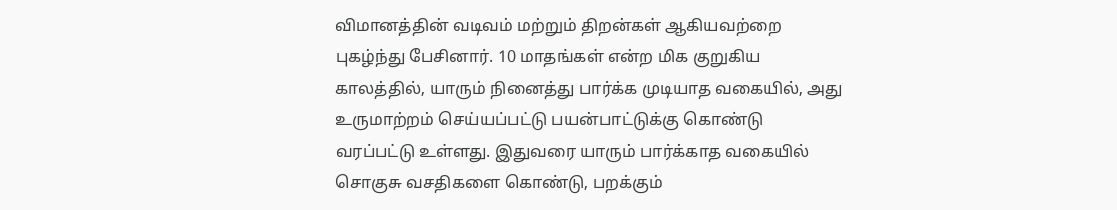விமானத்தின் வடிவம் மற்றும் திறன்கள் ஆகியவற்றை புகழ்ந்து பேசினார். 10 மாதங்கள் என்ற மிக குறுகிய காலத்தில், யாரும் நினைத்து பார்க்க முடியாத வகையில், அது உருமாற்றம் செய்யப்பட்டு பயன்பாட்டுக்கு கொண்டு வரப்பட்டு உள்ளது. இதுவரை யாரும் பார்க்காத வகையில் சொகுசு வசதிகளை கொண்டு, பறக்கும்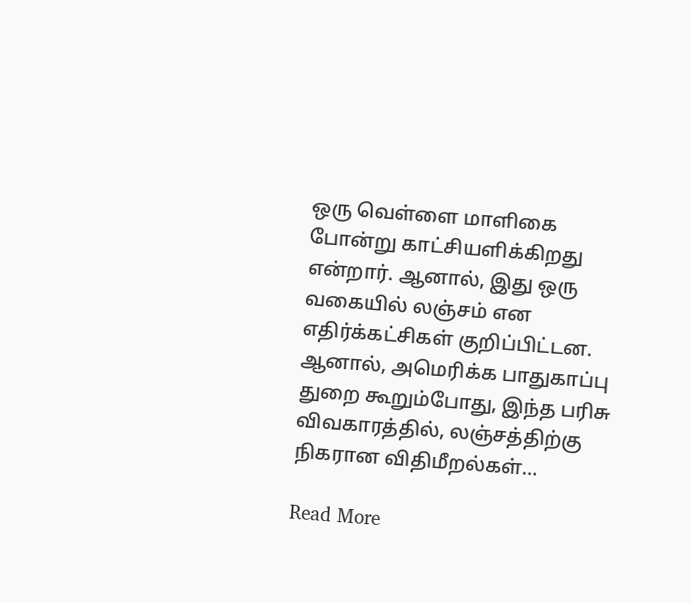ஒரு வெள்ளை மாளிகை போன்று காட்சியளிக்கிறது என்றார். ஆனால், இது ஒரு வகையில் லஞ்சம் என எதிர்க்கட்சிகள் குறிப்பிட்டன. ஆனால், அமெரிக்க பாதுகாப்பு துறை கூறும்போது, இந்த பரிசு விவகாரத்தில், லஞ்சத்திற்கு நிகரான விதிமீறல்கள்…

Read More